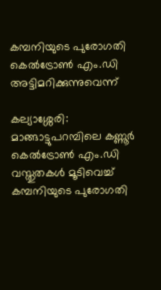കമ്പനിയുടെ പുരോഗതി കെൽട്രോൺ എം.ഡി അട്ടിമറിക്കുന്നുവെന്ന്

കല്യാശ്ശേരി: മാങ്ങാട്ടുപറമ്പിലെ കണ്ണൂർ കെൽട്രോൺ എം.ഡി വസ്തുതകൾ മൂടിവെച്ച് കമ്പനിയുടെ പുരോഗതി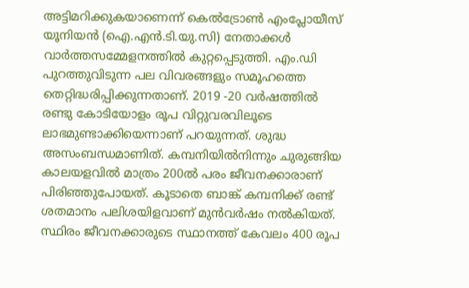അട്ടിമറിക്കുകയാണെന്ന് കെൽട്രോൺ എംപ്ലോയീസ് യൂനിയൻ (ഐ.എൻ.ടി.യു.സി) നേതാക്കൾ വാർത്തസമ്മേളനത്തിൽ കുറ്റപ്പെടുത്തി. എം.ഡി പുറത്തുവിടുന്ന പല വിവരങ്ങളും സമൂഹത്തെ തെറ്റിദ്ധരിപ്പിക്കുന്നതാണ്. 2019 -20 വർഷത്തിൽ രണ്ടു കോടിയോളം രൂപ വിറ്റുവരവിലൂടെ ലാഭമുണ്ടാക്കിയെന്നാണ് പറയുന്നത്. ശുദ്ധ അസംബന്ധമാണിത്. കമ്പനിയിൽനിന്നും ചുരുങ്ങിയ കാലയളവിൽ മാത്രം 200ൽ പരം ജീവനക്കാരാണ് പിരിഞ്ഞുപോയത്. കൂടാതെ ബാങ്ക് കമ്പനിക്ക് രണ്ട് ശതമാനം പലിശയിളവാണ് മുൻവർഷം നൽകിയത്. സ്ഥിരം ജീവനക്കാരുടെ സ്ഥാനത്ത് കേവലം 400 രൂപ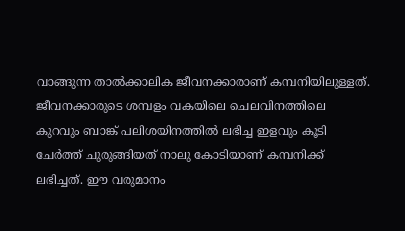വാങ്ങുന്ന താൽക്കാലിക ജീവനക്കാരാണ് കമ്പനിയിലുള്ളത്. ജീവനക്കാരുടെ ശമ്പളം വകയിലെ ചെലവിനത്തിലെ കുറവും ബാങ്ക് പലിശയിനത്തിൽ ലഭിച്ച ഇളവും കൂടി ചേർത്ത് ചുരുങ്ങിയത് നാലു കോടിയാണ് കമ്പനിക്ക് ലഭിച്ചത്. ഈ വരുമാനം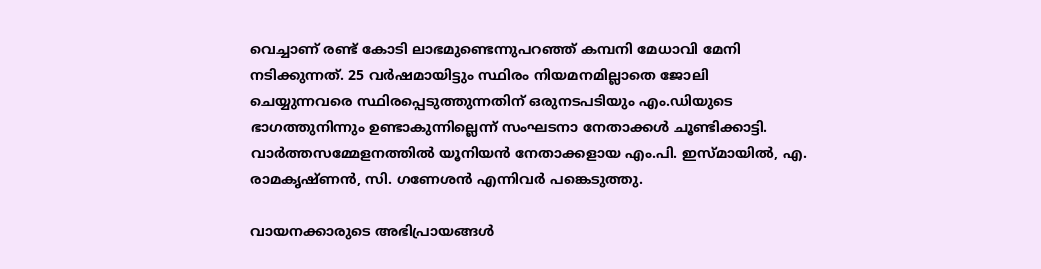വെച്ചാണ് രണ്ട് കോടി ലാഭമുണ്ടെന്നുപറഞ്ഞ് കമ്പനി മേധാവി മേനി നടിക്കുന്നത്. 25 വർഷമായിട്ടും സ്ഥിരം നിയമനമില്ലാതെ ജോലി ചെയ്യുന്നവരെ സ്ഥിരപ്പെടുത്തുന്നതിന് ഒരുനടപടിയും എം.ഡിയുടെ ഭാഗത്തുനിന്നും ഉണ്ടാകുന്നില്ലെന്ന് സംഘടനാ നേതാക്കൾ ചൂണ്ടിക്കാട്ടി. വാർത്തസമ്മേളനത്തിൽ യൂനിയൻ നേതാക്കളായ എം.പി. ഇസ്മായിൽ, എ. രാമകൃഷ്ണൻ, സി. ഗണേശൻ എന്നിവർ പങ്കെടുത്തു.

വായനക്കാരുടെ അഭിപ്രായങ്ങള്‍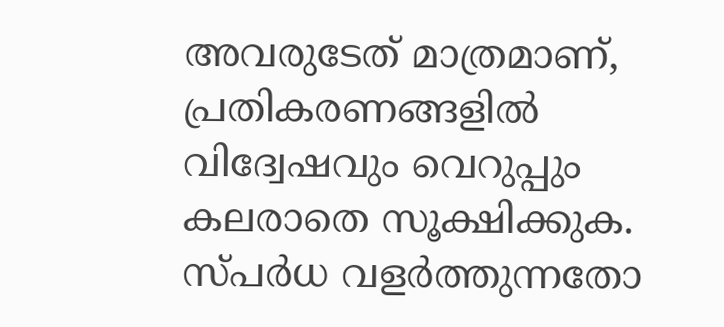അവരുടേത് മാത്രമാണ്, പ്രതികരണങ്ങളിൽ വിദ്വേഷവും വെറുപ്പും കലരാതെ സൂക്ഷിക്കുക. സ്പർധ വളർത്തുന്നതോ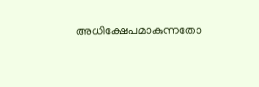അധിക്ഷേപമാകുന്നതോ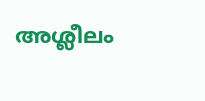അശ്ലീലം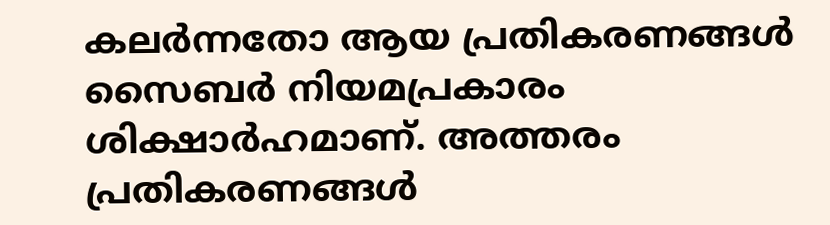കലർന്നതോ ആയ പ്രതികരണങ്ങൾ സൈബർ നിയമപ്രകാരം ശിക്ഷാർഹമാണ്. അത്തരം പ്രതികരണങ്ങൾ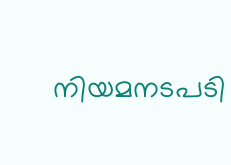നിയമനടപടി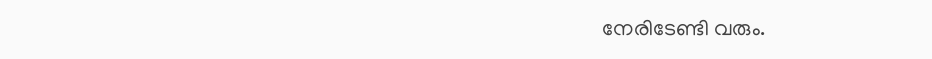നേരിടേണ്ടി വരും.